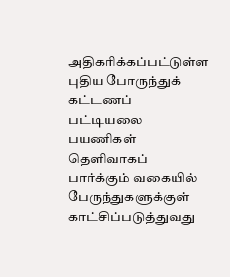அதிகரிக்கப்பட்டுள்ள புதிய போருந்துக் கட்டணப் பட்டியலை பயணிகள் தெளிவாகப் பார்க்கும் வகையில் பேருந்துகளுக்குள் காட்சிப்படுத்துவது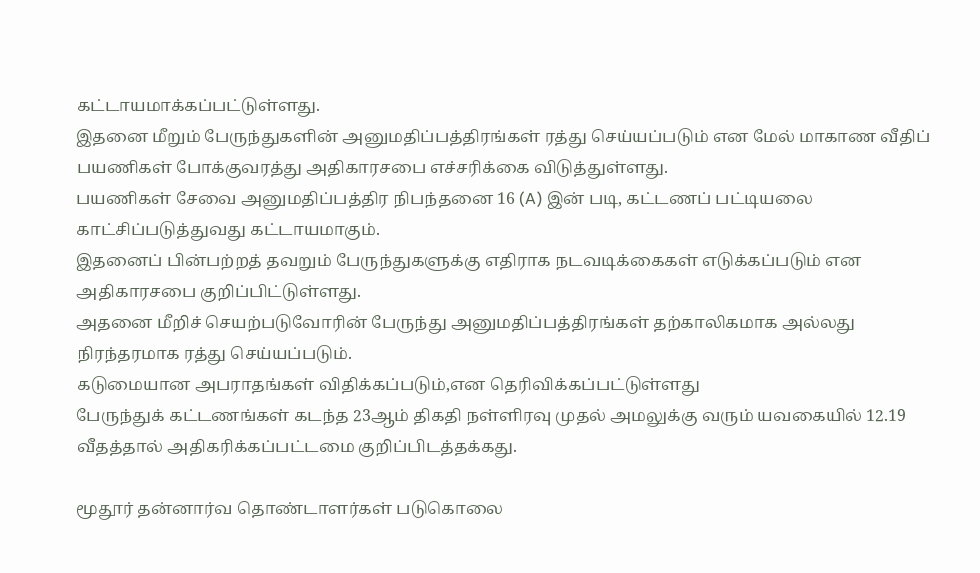கட்டாயமாக்கப்பட்டுள்ளது.
இதனை மீறும் பேருந்துகளின் அனுமதிப்பத்திரங்கள் ரத்து செய்யப்படும் என மேல் மாகாண வீதிப் பயணிகள் போக்குவரத்து அதிகாரசபை எச்சரிக்கை விடுத்துள்ளது.
பயணிகள் சேவை அனுமதிப்பத்திர நிபந்தனை 16 (A) இன் படி, கட்டணப் பட்டியலை காட்சிப்படுத்துவது கட்டாயமாகும்.
இதனைப் பின்பற்றத் தவறும் பேருந்துகளுக்கு எதிராக நடவடிக்கைகள் எடுக்கப்படும் என அதிகாரசபை குறிப்பிட்டுள்ளது.
அதனை மீறிச் செயற்படுவோரின் பேருந்து அனுமதிப்பத்திரங்கள் தற்காலிகமாக அல்லது நிரந்தரமாக ரத்து செய்யப்படும்.
கடுமையான அபராதங்கள் விதிக்கப்படும்,என தெரிவிக்கப்பட்டுள்ளது
பேருந்துக் கட்டணங்கள் கடந்த 23ஆம் திகதி நள்ளிரவு முதல் அமலுக்கு வரும் யவகையில் 12.19 வீதத்தால் அதிகரிக்கப்பட்டமை குறிப்பிடத்தக்கது.

மூதூர் தன்னார்வ தொண்டாளர்கள் படுகொலை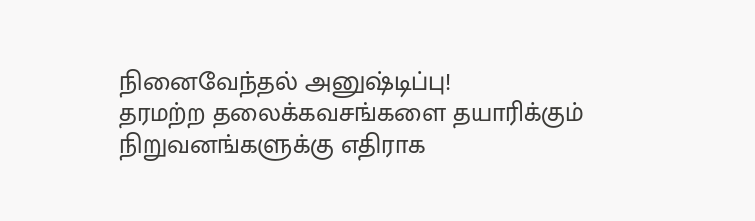நினைவேந்தல் அனுஷ்டிப்பு!
தரமற்ற தலைக்கவசங்களை தயாரிக்கும் நிறுவனங்களுக்கு எதிராக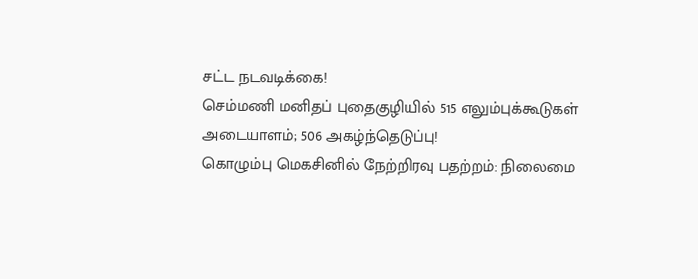சட்ட நடவடிக்கை!
செம்மணி மனிதப் புதைகுழியில் 515 எலும்புக்கூடுகள் அடையாளம்; 506 அகழ்ந்தெடுப்பு!
கொழும்பு மெகசினில் நேற்றிரவு பதற்றம்: நிலைமை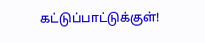கட்டுப்பாட்டுக்குள்!